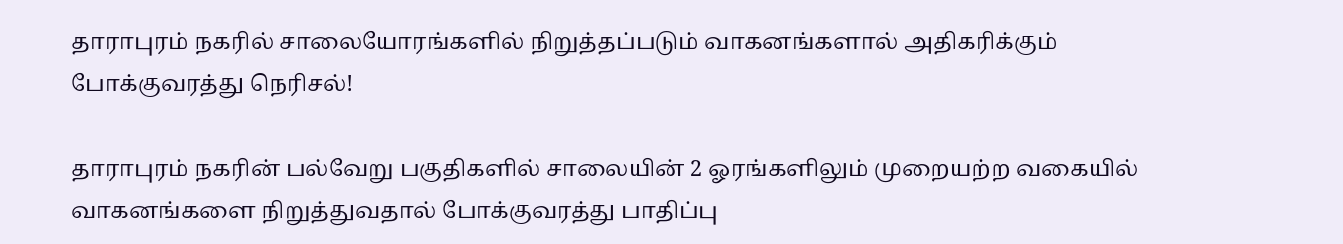தாராபுரம் நகரில் சாலையோரங்களில் நிறுத்தப்படும் வாகனங்களால் அதிகரிக்கும் போக்குவரத்து நெரிசல்!

தாராபுரம் நகரின் பல்வேறு பகுதிகளில் சாலையின் 2 ஓரங்களிலும் முறையற்ற வகையில் வாகனங்களை நிறுத்துவதால் போக்குவரத்து பாதிப்பு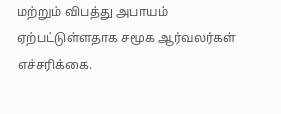மற்றும் விபத்து அபாயம் ஏற்பட்டுள்ளதாக சமூக ஆர்வலர்கள் எச்சரிக்கை.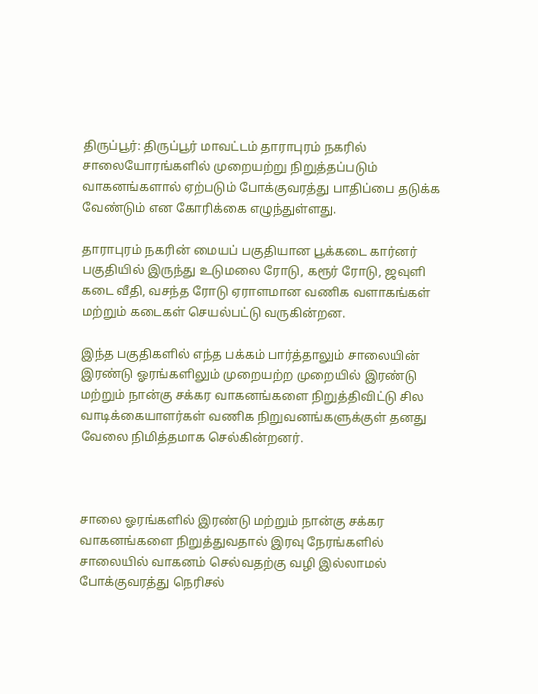திருப்பூர்: திருப்பூர் மாவட்டம் தாராபுரம் நகரில் சாலையோரங்களில் முறையற்று நிறுத்தப்படும் வாகனங்களால் ஏற்படும் போக்குவரத்து பாதிப்பை தடுக்க வேண்டும் என கோரிக்கை எழுந்துள்ளது.

தாராபுரம் நகரின் மையப் பகுதியான பூக்கடை கார்னர் பகுதியில் இருந்து உடுமலை ரோடு, கரூர் ரோடு, ஜவுளி கடை வீதி, வசந்த ரோடு ஏராளமான வணிக வளாகங்கள் மற்றும் கடைகள் செயல்பட்டு வருகின்றன.

இந்த பகுதிகளில் எந்த பக்கம் பார்த்தாலும் சாலையின் இரண்டு ஓரங்களிலும் முறையற்ற முறையில் இரண்டு மற்றும் நான்கு சக்கர வாகனங்களை நிறுத்திவிட்டு சில வாடிக்கையாளர்கள் வணிக நிறுவனங்களுக்குள் தனது வேலை நிமித்தமாக செல்கின்றனர்.



சாலை ஓரங்களில் இரண்டு மற்றும் நான்கு சக்கர வாகனங்களை நிறுத்துவதால் இரவு நேரங்களில் சாலையில் வாகனம் செல்வதற்கு வழி இல்லாமல் போக்குவரத்து நெரிசல்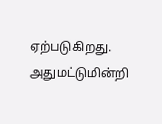ஏற்படுகிறது. அதுமட்டுமின்றி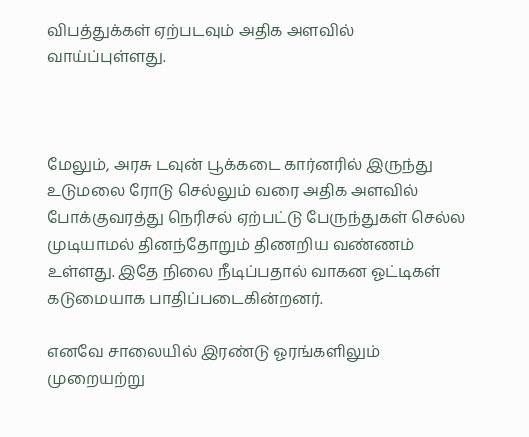விபத்துக்கள் ஏற்படவும் அதிக அளவில் வாய்ப்புள்ளது.



மேலும், அரசு டவுன் பூக்கடை கார்னரில் இருந்து உடுமலை ரோடு செல்லும் வரை அதிக அளவில் போக்குவரத்து நெரிசல் ஏற்பட்டு பேருந்துகள் செல்ல முடியாமல் தினந்தோறும் திணறிய வண்ணம் உள்ளது. இதே நிலை நீடிப்பதால் வாகன ஓட்டிகள் கடுமையாக பாதிப்படைகின்றனர்.

எனவே சாலையில் இரண்டு ஓரங்களிலும் முறையற்று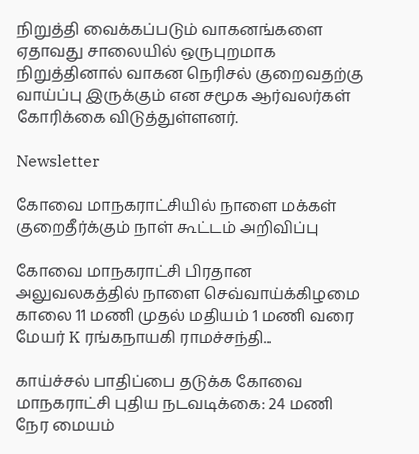நிறுத்தி வைக்கப்படும் வாகனங்களை ஏதாவது சாலையில் ஒருபுறமாக நிறுத்தினால் வாகன நெரிசல் குறைவதற்கு வாய்ப்பு இருக்கும் என சமூக ஆர்வலர்கள் கோரிக்கை விடுத்துள்ளனர்.

Newsletter

கோவை மாநகராட்சியில் நாளை மக்கள் குறைதீர்க்கும் நாள் கூட்டம் அறிவிப்பு

கோவை மாநகராட்சி பிரதான அலுவலகத்தில் நாளை செவ்வாய்க்கிழமை காலை 11 மணி முதல் மதியம் 1 மணி வரை மேயர் K ரங்கநாயகி ராமச்சந்தி...

காய்ச்சல் பாதிப்பை தடுக்க கோவை மாநகராட்சி புதிய நடவடிக்கை: 24 மணி நேர மையம்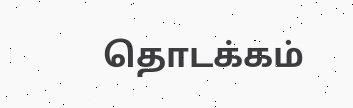தொடக்கம்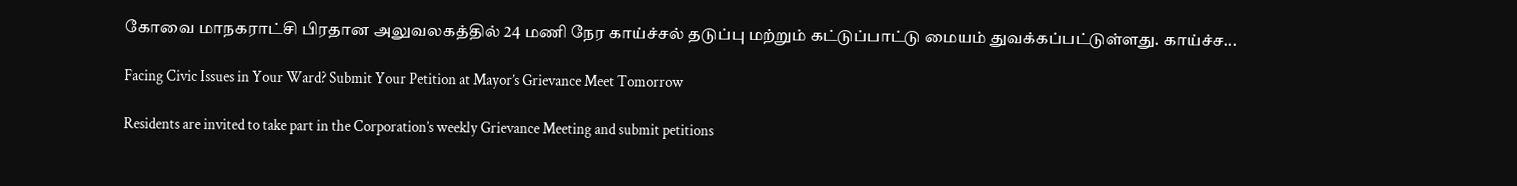கோவை மாநகராட்சி பிரதான அலுவலகத்தில் 24 மணி நேர காய்ச்சல் தடுப்பு மற்றும் கட்டுப்பாட்டு மையம் துவக்கப்பட்டுள்ளது. காய்ச்ச...

Facing Civic Issues in Your Ward? Submit Your Petition at Mayor’s Grievance Meet Tomorrow

Residents are invited to take part in the Corporation’s weekly Grievance Meeting and submit petitions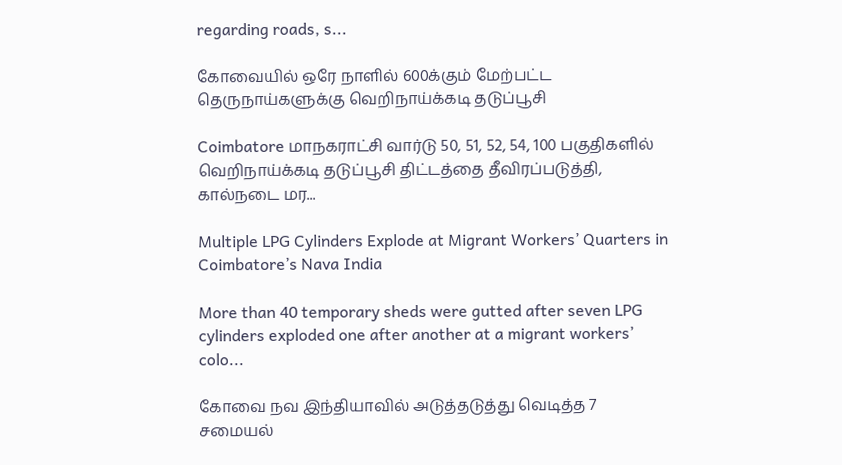regarding roads, s...

கோவையில் ஒரே நாளில் 600க்கும் மேற்பட்ட தெருநாய்களுக்கு வெறிநாய்க்கடி தடுப்பூசி

Coimbatore மாநகராட்சி வார்டு 50, 51, 52, 54, 100 பகுதிகளில் வெறிநாய்க்கடி தடுப்பூசி திட்டத்தை தீவிரப்படுத்தி, கால்நடை மர...

Multiple LPG Cylinders Explode at Migrant Workers’ Quarters in Coimbatore’s Nava India

More than 40 temporary sheds were gutted after seven LPG cylinders exploded one after another at a migrant workers’ colo...

கோவை நவ இந்தியாவில் அடுத்தடுத்து வெடித்த 7 சமையல்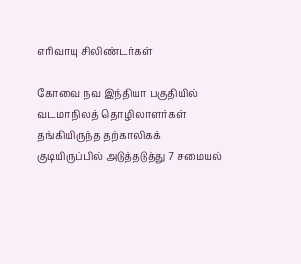எரிவாயு சிலிண்டர்கள்

கோவை நவ இந்தியா பகுதியில் வடமாநிலத் தொழிலாளர்கள் தங்கியிருந்த தற்காலிகக் குடியிருப்பில் அடுத்தடுத்து 7 சமையல்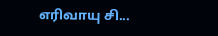எரிவாயு சி...